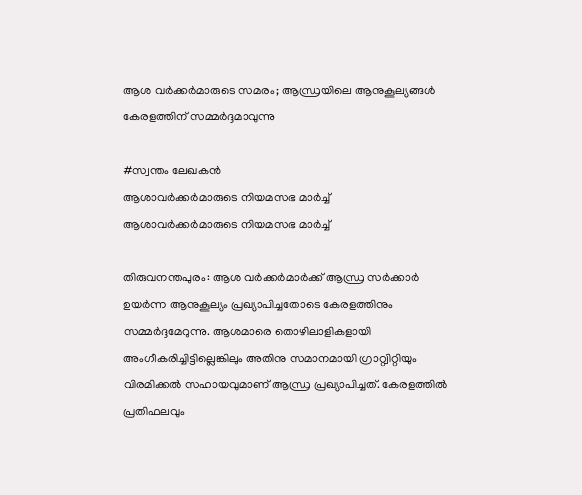ആശ വര്‍ക്കര്‍മാരുടെ സമരം; ആന്ധ്രയിലെ ആനുകൂല്യങ്ങള്‍ കേരളത്തിന് സമ്മര്‍ദ്ദമാവുന്നു

#സ്വന്തം ലേഖകന്‍
ആശാവർക്കർമാരുടെ നിയമസഭ മാർച്ച്
ആശാവർക്കർമാരുടെ നിയമസഭ മാർച്ച്

തിരുവനന്തപുരം: ആശ വര്‍ക്കര്‍മാര്‍ക്ക് ആന്ധ്ര സര്‍ക്കാര്‍ ഉയര്‍ന്ന ആനുകൂല്യം പ്രഖ്യാപിച്ചതോടെ കേരളത്തിനും സമ്മര്‍ദ്ദമേറുന്നു. ആശമാരെ തൊഴിലാളികളായി അംഗീകരിച്ചിട്ടില്ലെങ്കിലും അതിനു സമാനമായി ഗ്രാറ്റ്വിറ്റിയും വിരമിക്കല്‍ സഹായവുമാണ് ആന്ധ്ര പ്രഖ്യാപിച്ചത്. കേരളത്തില്‍ പ്രതിഫലവും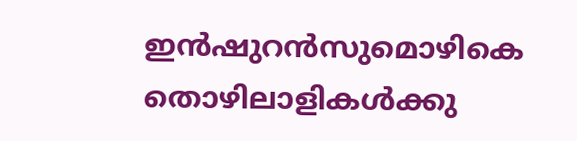ഇന്‍ഷുറന്‍സുമൊഴികെ തൊഴിലാളികള്‍ക്കു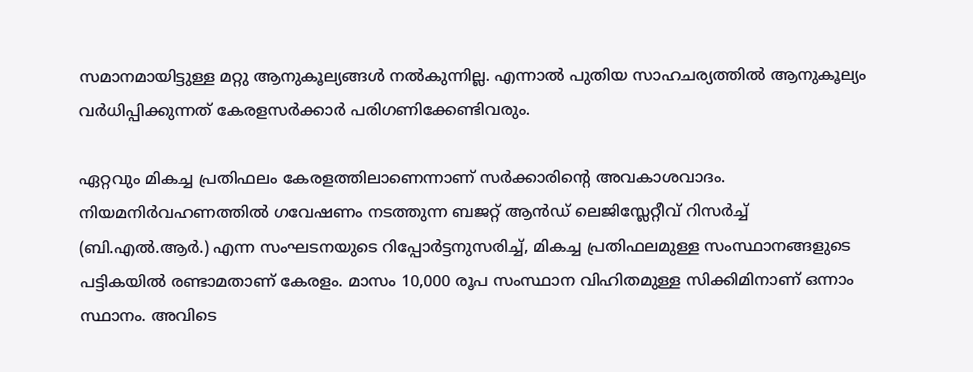സമാനമായിട്ടുള്ള മറ്റു ആനുകൂല്യങ്ങള്‍ നല്‍കുന്നില്ല. എന്നാല്‍ പുതിയ സാഹചര്യത്തില്‍ ആനുകൂല്യം വര്‍ധിപ്പിക്കുന്നത് കേരളസര്‍ക്കാര്‍ പരിഗണിക്കേണ്ടിവരും.

ഏറ്റവും മികച്ച പ്രതിഫലം കേരളത്തിലാണെന്നാണ് സര്‍ക്കാരിന്റെ അവകാശവാദം. നിയമനിര്‍വഹണത്തില്‍ ഗവേഷണം നടത്തുന്ന ബജറ്റ് ആന്‍ഡ് ലെജിസ്ലേറ്റീവ് റിസര്‍ച്ച് (ബി.എല്‍.ആര്‍.) എന്ന സംഘടനയുടെ റിപ്പോര്‍ട്ടനുസരിച്ച്, മികച്ച പ്രതിഫലമുള്ള സംസ്ഥാനങ്ങളുടെ പട്ടികയില്‍ രണ്ടാമതാണ് കേരളം. മാസം 10,000 രൂപ സംസ്ഥാന വിഹിതമുള്ള സിക്കിമിനാണ് ഒന്നാം സ്ഥാനം. അവിടെ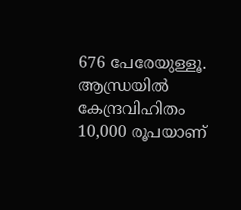676 പേരേയുള്ളൂ. ആന്ധ്രയില്‍ കേന്ദ്രവിഹിതം 10,000 രൂപയാണ്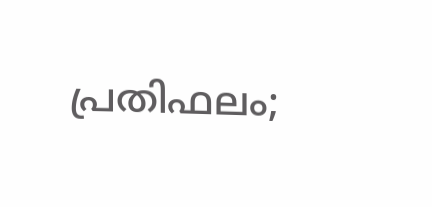പ്രതിഫലം;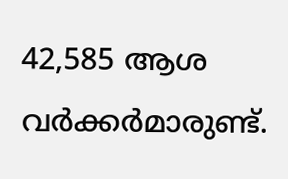42,585 ആശ വര്‍ക്കര്‍മാരുണ്ട്.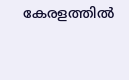കേരളത്തില്‍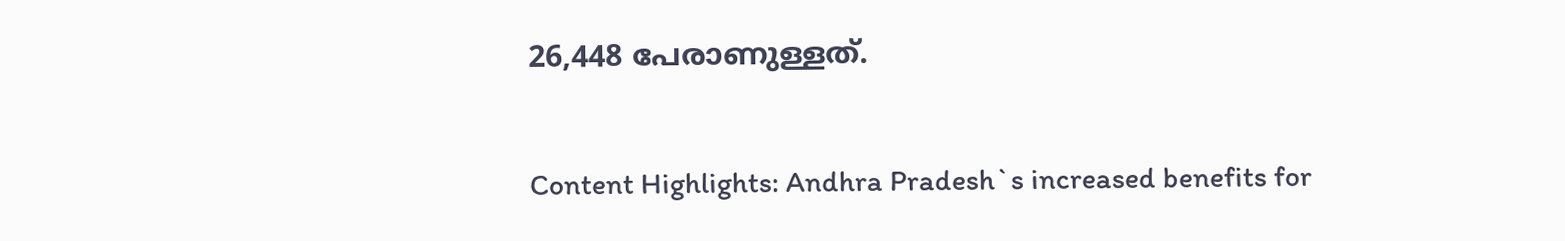26,448 പേരാണുള്ളത്.

Content Highlights: Andhra Pradesh`s increased benefits for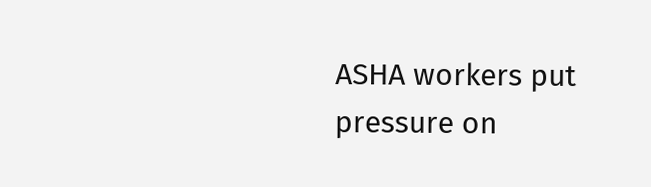ASHA workers put pressure on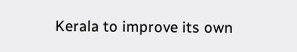Kerala to improve its own